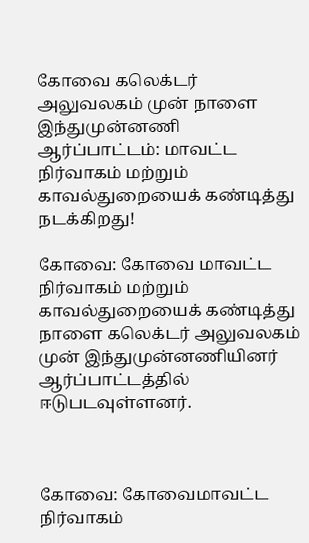கோவை கலெக்டர் அலுவலகம் முன் நாளை இந்துமுன்னணி ஆர்ப்பாட்டம்: மாவட்ட நிர்வாகம் மற்றும் காவல்துறையைக் கண்டித்து நடக்கிறது!

கோவை: கோவை மாவட்ட நிர்வாகம் மற்றும் காவல்துறையைக் கண்டித்து நாளை கலெக்டர் அலுவலகம் முன் இந்துமுன்னணியினர் ஆர்ப்பாட்டத்தில் ஈடுபடவுள்ளனர்.



கோவை: கோவைமாவட்ட நிர்வாகம்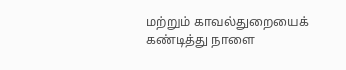மற்றும் காவல்துறையைக் கண்டித்து நாளை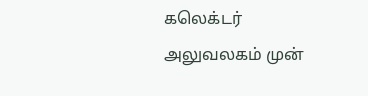கலெக்டர் அலுவலகம் முன்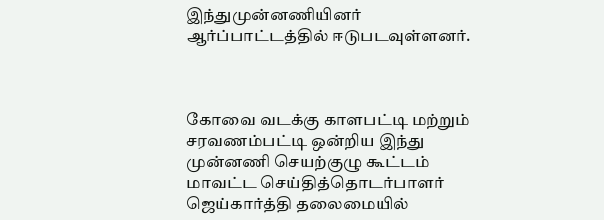இந்துமுன்னணியினர் ஆர்ப்பாட்டத்தில் ஈடுபடவுள்ளனர்.



கோவை வடக்கு காளபட்டி மற்றும் சரவணம்பட்டி ஒன்றிய இந்து முன்னணி செயற்குழு கூட்டம் மாவட்ட செய்தித்தொடர்பாளர் ஜெய்கார்த்தி தலைமையில்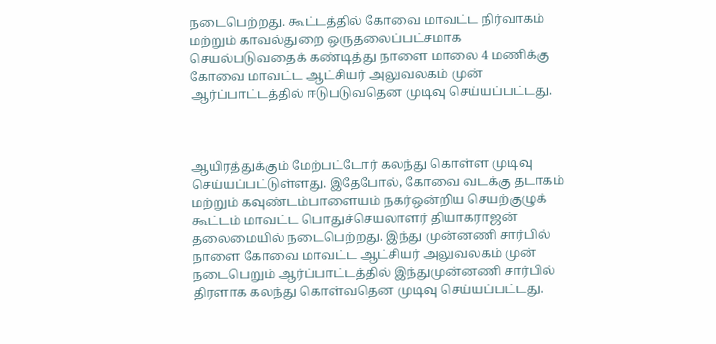நடைபெற்றது. கூட்டத்தில் கோவை மாவட்ட நிர்வாகம் மற்றும் காவல்துறை ஒருதலைப்பட்சமாக செயல்படுவதைக் கண்டித்து நாளை மாலை 4 மணிக்கு கோவை மாவட்ட ஆட்சியர் அலுவலகம் முன் ஆர்ப்பாட்டத்தில் ஈடுபடுவதென முடிவு செய்யப்பட்டது.



ஆயிரத்துக்கும் மேற்பட்டோர் கலந்து கொள்ள முடிவு செய்யப்பட்டுள்ளது. இதேபோல், கோவை வடக்கு தடாகம் மற்றும் கவுண்டம்பாளையம் நகர்ஒன்றிய செயற்குழுக் கூட்டம் மாவட்ட பொதுச்செயலாளர் தியாகராஜன் தலைமையில் நடைபெற்றது. இந்து முன்னணி சார்பில் நாளை கோவை மாவட்ட ஆட்சியர் அலுவலகம் முன் நடைபெறும் ஆர்ப்பாட்டத்தில் இந்துமுன்னணி சார்பில் திரளாக கலந்து கொள்வதென முடிவு செய்யப்பட்டது.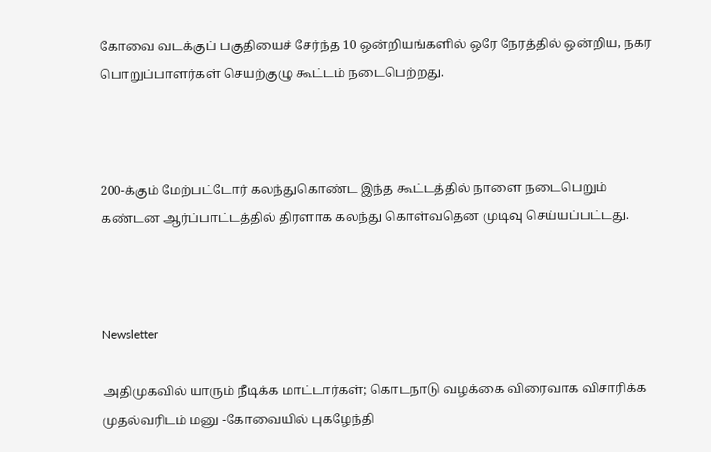கோவை வடக்குப் பகுதியைச் சேர்ந்த 10 ஒன்றியங்களில் ஒரே நேரத்தில் ஒன்றிய, நகர பொறுப்பாளர்கள் செயற்குழு கூட்டம் நடைபெற்றது.



200-க்கும் மேற்பட்டோர் கலந்துகொண்ட இந்த கூட்டத்தில் நாளை நடைபெறும் கண்டன ஆர்ப்பாட்டத்தில் திரளாக கலந்து கொள்வதென முடிவு செய்யப்பட்டது.



Newsletter

அதிமுகவில் யாரும் நீடிக்க மாட்டார்கள்; கொடநாடு வழக்கை விரைவாக விசாரிக்க முதல்வரிடம் மனு -கோவையில் புகழேந்தி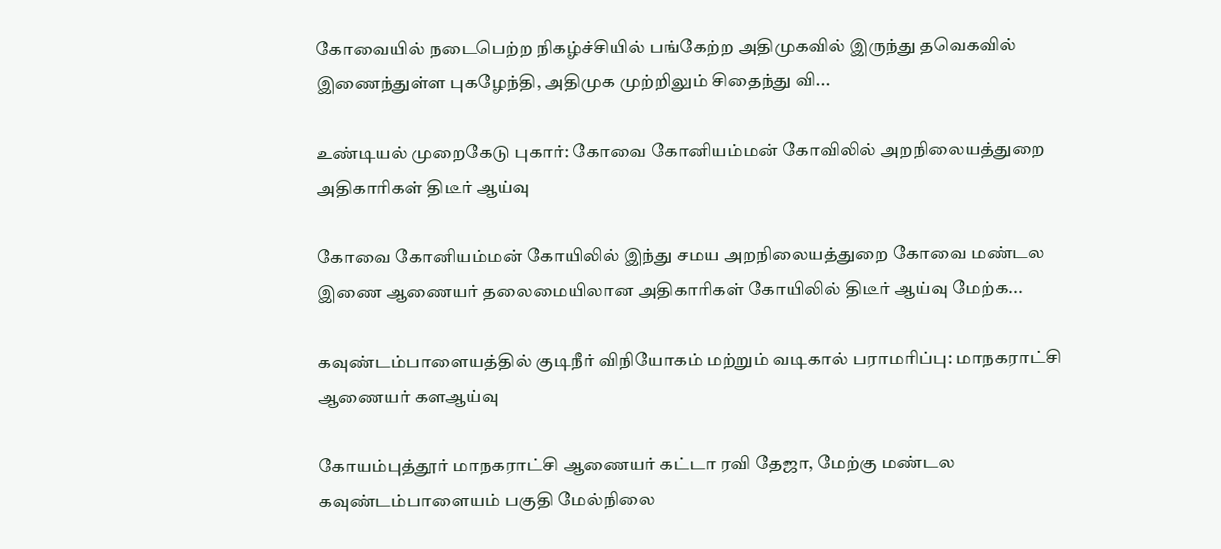கோவையில் நடைபெற்ற நிகழ்ச்சியில் பங்கேற்ற அதிமுகவில் இருந்து தவெகவில் இணைந்துள்ள புகழேந்தி, அதிமுக முற்றிலும் சிதைந்து வி...

உண்டியல் முறைகேடு புகார்: கோவை கோனியம்மன் கோவிலில் அறநிலையத்துறை அதிகாரிகள் திடீர் ஆய்வு

கோவை கோனியம்மன் கோயிலில் இந்து சமய அறநிலையத்துறை கோவை மண்டல இணை ஆணையர் தலைமையிலான அதிகாரிகள் கோயிலில் திடீர் ஆய்வு மேற்க...

கவுண்டம்பாளையத்தில் குடிநீர் விநியோகம் மற்றும் வடிகால் பராமரிப்பு: மாநகராட்சி ஆணையர் களஆய்வு

கோயம்புத்தூர் மாநகராட்சி ஆணையர் கட்டா ரவி தேஜா, மேற்கு மண்டல கவுண்டம்பாளையம் பகுதி மேல்நிலை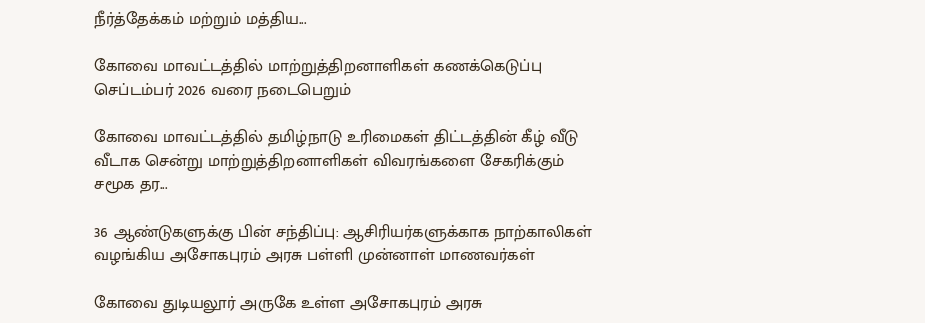நீர்த்தேக்கம் மற்றும் மத்திய...

கோவை மாவட்டத்தில் மாற்றுத்திறனாளிகள் கணக்கெடுப்பு செப்டம்பர் 2026 வரை நடைபெறும்

கோவை மாவட்டத்தில் தமிழ்நாடு உரிமைகள் திட்டத்தின் கீழ் வீடு வீடாக சென்று மாற்றுத்திறனாளிகள் விவரங்களை சேகரிக்கும் சமூக தர...

36 ஆண்டுகளுக்கு பின் சந்திப்பு: ஆசிரியர்களுக்காக நாற்காலிகள் வழங்கிய அசோகபுரம் அரசு பள்ளி முன்னாள் மாணவர்கள்

கோவை துடியலூர் அருகே உள்ள அசோகபுரம் அரசு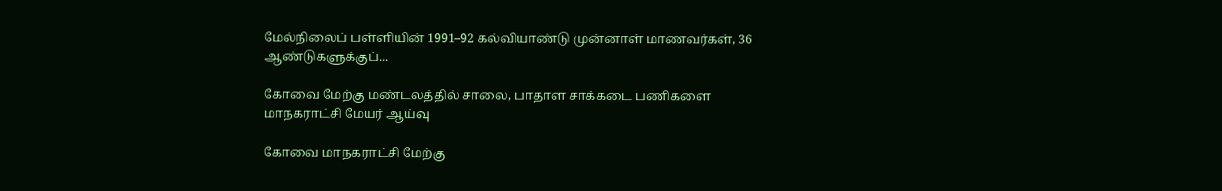மேல்நிலைப் பள்ளியின் 1991–92 கல்வியாண்டு முன்னாள் மாணவர்கள், 36 ஆண்டுகளுக்குப்...

கோவை மேற்கு மண்டலத்தில் சாலை, பாதாள சாக்கடை பணிகளை மாநகராட்சி மேயர் ஆய்வு

கோவை மாநகராட்சி மேற்கு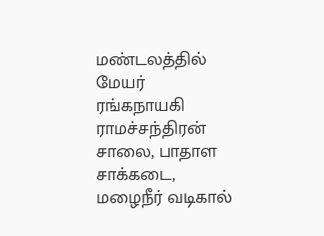மண்டலத்தில் மேயர் ரங்கநாயகி ராமச்சந்திரன் சாலை, பாதாள சாக்கடை, மழைநீர் வடிகால்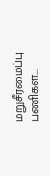மறுசீரமைப்பு பணிகள...